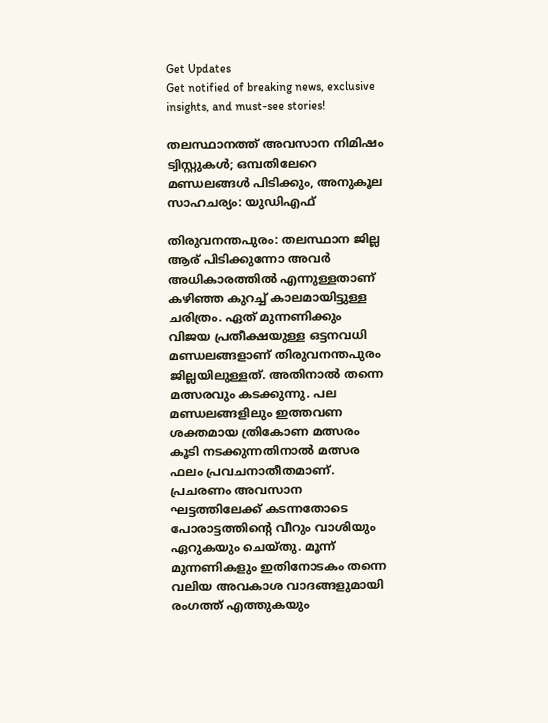Get Updates
Get notified of breaking news, exclusive insights, and must-see stories!

തലസ്ഥാനത്ത് അവസാന നിമിഷം ട്വിസ്റ്റുകള്‍; ഒമ്പതിലേറെ മണ്ഡലങ്ങള്‍ പിടിക്കും, അനുകൂല സാഹചര്യം: യുഡിഎഫ്

തിരുവനന്തപുരം: തലസ്ഥാന ജില്ല ആര് പിടിക്കുന്നോ അവര്‍ അധികാരത്തില്‍ എന്നുള്ളതാണ് കഴിഞ്ഞ കുറച്ച് കാലമായിട്ടുള്ള ചരിത്രം. ഏത് മുന്നണിക്കും വിജയ പ്രതീക്ഷയുള്ള ഒട്ടനവധി മണ്ഡലങ്ങളാണ് തിരുവനന്തപുരം ജില്ലയിലുള്ളത്. അതിനാല്‍ തന്നെ മത്സരവും കടക്കുന്നു. പല മണ്ഡലങ്ങളിലും ഇത്തവണ ശക്തമായ ത്രികോണ മത്സരം കൂടി നടക്കുന്നതിനാല്‍ മത്സര ഫലം പ്രവചനാതീതമാണ്. പ്രചരണം അവസാന ഘട്ടത്തിലേക്ക് കടന്നതോടെ പോരാട്ടത്തിന്‍റെ വീറും വാശിയും ഏറുകയും ചെയ്തു. മൂന്ന് മുന്നണികളും ഇതിനോടകം തന്നെ വലിയ അവകാശ വാദങ്ങളുമായി രംഗത്ത് എത്തുകയും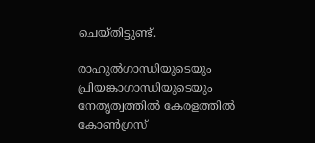ചെയ്തിട്ടുണ്ട്.

രാഹുല്‍ഗാന്ധിയുടെയും പ്രിയങ്കാഗാന്ധിയുടെയും നേതൃത്വത്തില്‍ കേരളത്തില്‍ കോണ്‍ഗ്രസ്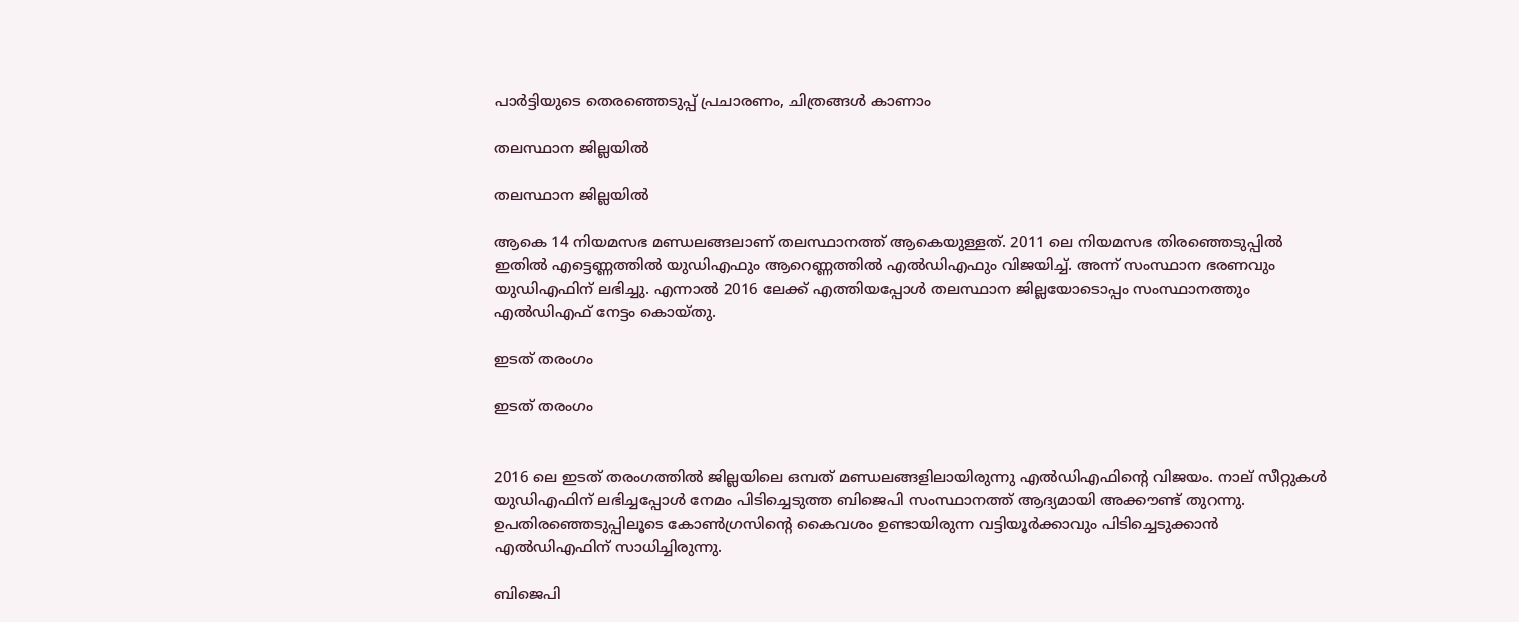പാര്‍ട്ടിയുടെ തെരഞ്ഞെടുപ്പ് പ്രചാരണം, ചിത്രങ്ങള്‍ കാണാം

തലസ്ഥാന ജില്ലയില്‍

തലസ്ഥാന ജില്ലയില്‍

ആകെ 14 നിയമസഭ മണ്ഡലങ്ങലാണ് തലസ്ഥാനത്ത് ആകെയുള്ളത്. 2011 ലെ നിയമസഭ തിരഞ്ഞെടുപ്പില്‍ ഇതില്‍ എട്ടെണ്ണത്തില്‍ യുഡിഎഫും ആറെണ്ണത്തില്‍ എല്‍ഡിഎഫും വിജയിച്ച്. അന്ന് സംസ്ഥാന ഭരണവും യുഡിഎഫിന് ലഭിച്ചു. എന്നാല്‍ 2016 ലേക്ക് എത്തിയപ്പോള്‍ തലസ്ഥാന ജില്ലയോടൊപ്പം സംസ്ഥാനത്തും എല്‍ഡിഎഫ് നേട്ടം കൊയ്തു.

ഇടത് തരംഗം

ഇടത് തരംഗം


2016 ലെ ഇടത് തരംഗത്തില്‍ ജില്ലയിലെ ഒമ്പത് മണ്ഡലങ്ങളിലായിരുന്നു എല്‍ഡിഎഫിന്‍റെ വിജയം. നാല് സീറ്റുകള്‍ യുഡിഎഫിന് ലഭിച്ചപ്പോള്‍ നേമം പിടിച്ചെടുത്ത ബിജെപി സംസ്ഥാനത്ത് ആദ്യമായി അക്കൗണ്ട് തുറന്നു. ഉപതിരഞ്ഞെടുപ്പിലൂടെ കോണ്‍ഗ്രസിന്‍റെ കൈവശം ഉണ്ടായിരുന്ന വട്ടിയൂര്‍ക്കാവും പിടിച്ചെടുക്കാന്‍ എല്‍ഡിഎഫിന് സാധിച്ചിരുന്നു.

ബിജെപി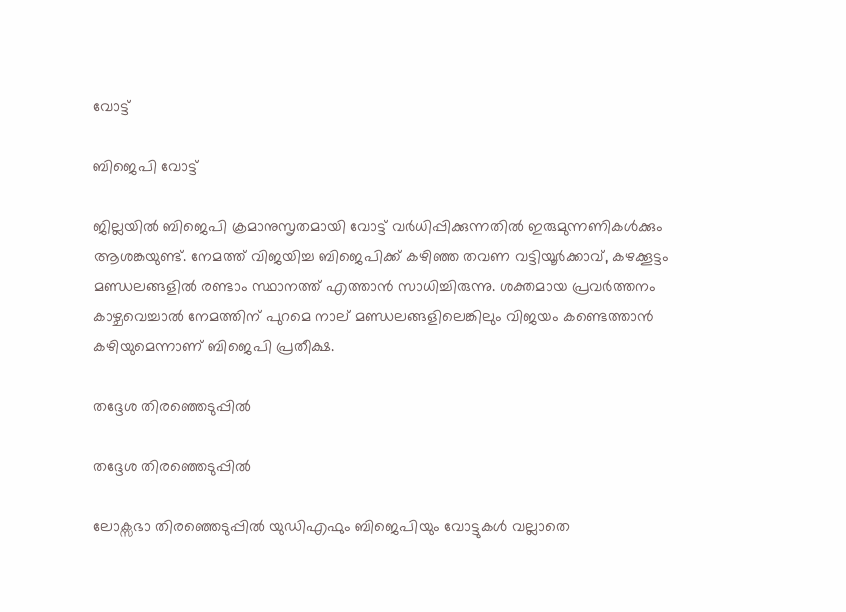വോട്ട്

ബിജെപി വോട്ട്

ജില്ലയില്‍ ബിജെപി ക്രമാനുസൃതമായി വോട്ട് വര്‍ധിപ്പിക്കുന്നതില്‍ ഇരുമുന്നണികള്‍ക്കും ആശങ്കയുണ്ട്. നേമത്ത് വിജയിച്ച ബിജെപിക്ക് കഴിഞ്ഞ തവണ വട്ടിയൂര്‍ക്കാവ്, കഴക്കൂട്ടം മണ്ഡലങ്ങളില്‍ രണ്ടാം സ്ഥാനത്ത് എത്താന്‍ സാധിച്ചിരുന്നു. ശക്തമായ പ്രവര്‍ത്തനം കാഴ്ചവെച്ചാല്‍ നേമത്തിന് പുറമെ നാല് മണ്ഡലങ്ങളിലെങ്കിലും വിജയം കണ്ടെത്താന്‍ കഴിയുമെന്നാണ് ബിജെപി പ്രതീക്ഷ.

തദ്ദേശ തിരഞ്ഞെടുപ്പില്‍

തദ്ദേശ തിരഞ്ഞെടുപ്പില്‍

ലോക്സഭാ തിരഞ്ഞെടുപ്പില്‍ യുഡിഎഫും ബിജെപിയും വോട്ടുകള്‍ വല്ലാതെ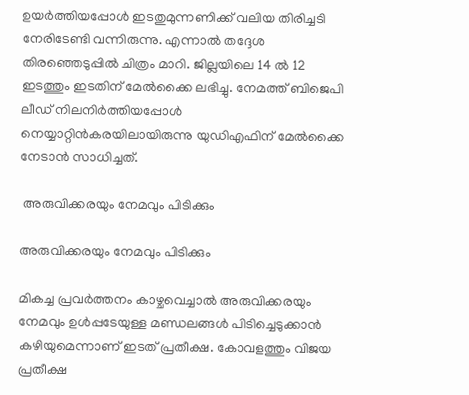ഉയര്‍ത്തിയപ്പോള്‍ ഇടതുമുന്നണിക്ക് വലിയ തിരിച്ചടി നേരിടേണ്ടി വന്നിരുന്നു. എന്നാല്‍ തദ്ദേശ തിരഞ്ഞെടുപ്പില്‍ ചിത്രം മാറി. ജില്ലയിലെ 14 ല്‍ 12 ഇടത്തും ഇടതിന് മേല്‍ക്കൈ ലഭിച്ചു. നേമത്ത് ബിജെപി ലീഡ് നിലനിര്‍ത്തിയപ്പോള്‍ നെയ്യാറ്റിന്‍കരയിലായിരുന്നു യുഡിഎഫിന് മേല്‍ക്കൈ നേടാന്‍ സാധിച്ചത്.

 അരുവിക്കരയും നേമവും പിടിക്കും

അരുവിക്കരയും നേമവും പിടിക്കും

മികച്ച പ്രവര്‍ത്തനം കാഴ്ചവെച്ചാല്‍ അരുവിക്കരയും നേമവും ഉള്‍പ്പടേയുള്ള മണ്ഡലങ്ങള്‍ പിടിച്ചെടുക്കാന്‍ കഴിയുമെന്നാണ് ഇടത് പ്രതീക്ഷ. കോവളത്തും വിജയ പ്രതീക്ഷ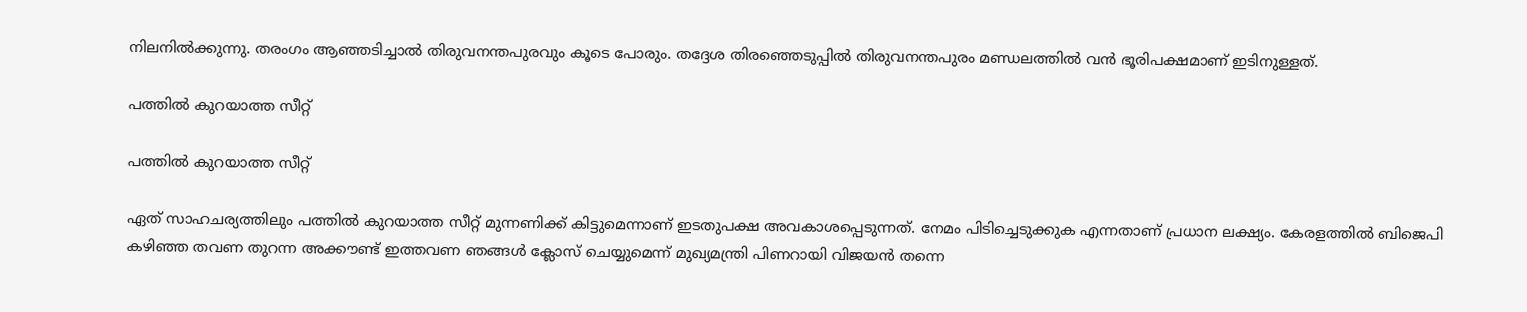നിലനില്‍ക്കുന്നു. തരംഗം ആഞ്ഞടിച്ചാല്‍ തിരുവനന്തപുരവും കൂടെ പോരും. തദ്ദേശ തിരഞ്ഞെടുപ്പില്‍ തിരുവനന്തപുരം മണ്ഡലത്തില്‍ വന്‍ ഭൂരിപക്ഷമാണ് ഇടിനുള്ളത്.

പത്തില്‍ കുറയാത്ത സീറ്റ്

പത്തില്‍ കുറയാത്ത സീറ്റ്

ഏത് സാഹചര്യത്തിലും പത്തില്‍ കുറയാത്ത സീറ്റ് മുന്നണിക്ക് കിട്ടുമെന്നാണ് ഇടതുപക്ഷ അവകാശപ്പെടുന്നത്. നേമം പിടിച്ചെടുക്കുക എന്നതാണ് പ്രധാന ലക്ഷ്യം. കേരളത്തില്‍ ബിജെപി കഴിഞ്ഞ തവണ തുറന്ന അക്കൗണ്ട് ഇത്തവണ ഞങ്ങള്‍ ക്ലോസ് ചെയ്യുമെന്ന് മുഖ്യമന്ത്രി പിണറായി വിജയന്‍ തന്നെ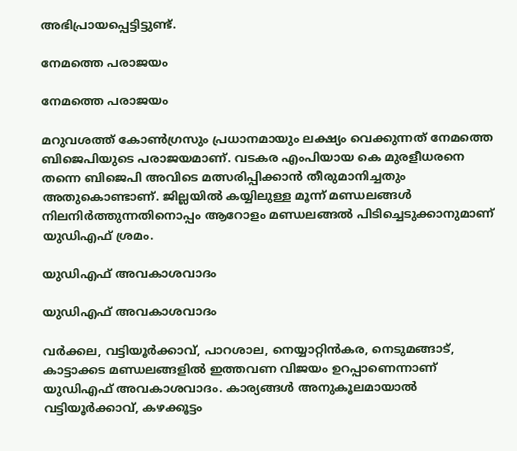അഭിപ്രായപ്പെട്ടിട്ടുണ്ട്.

നേമത്തെ പരാജയം

നേമത്തെ പരാജയം

മറുവശത്ത് കോണ്‍ഗ്രസും പ്രധാനമായും ലക്ഷ്യം വെക്കുന്നത് നേമത്തെ ബിജെപിയുടെ പരാജയമാണ്. വടകര എംപിയായ കെ മുരളീധരനെ തന്നെ ബിജെപി അവിടെ മത്സരിപ്പിക്കാന്‍ തീരുമാനിച്ചതും അതുകൊണ്ടാണ്. ജില്ലയില്‍ കയ്യിലുള്ള മൂന്ന് മണ്ഡലങ്ങള്‍ നിലനിര്‍ത്തുന്നതിനൊപ്പം ആറോളം മണ്ഡലങ്ങല്‍ പിടിച്ചെടുക്കാനുമാണ് യുഡിഎഫ് ശ്രമം.

യുഡിഎഫ് അവകാശവാദം

യുഡിഎഫ് അവകാശവാദം

വര്‍ക്കല, വട്ടിയൂര്‍ക്കാവ്, പാറശാല, നെയ്യാറ്റിന്‍കര, നെടുമങ്ങാട്, കാട്ടാക്കട മണ്ഡ‍ലങ്ങളില്‍ ഇത്തവണ വിജയം ഉറപ്പാണെന്നാണ് യുഡിഎഫ് അവകാശവാദം. കാര്യങ്ങള്‍ അനുകൂലമായാല്‍ വട്ടിയൂര്‍ക്കാവ്, കഴക്കൂട്ടം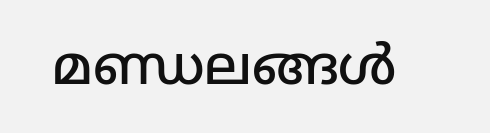മണ്ഡലങ്ങള്‍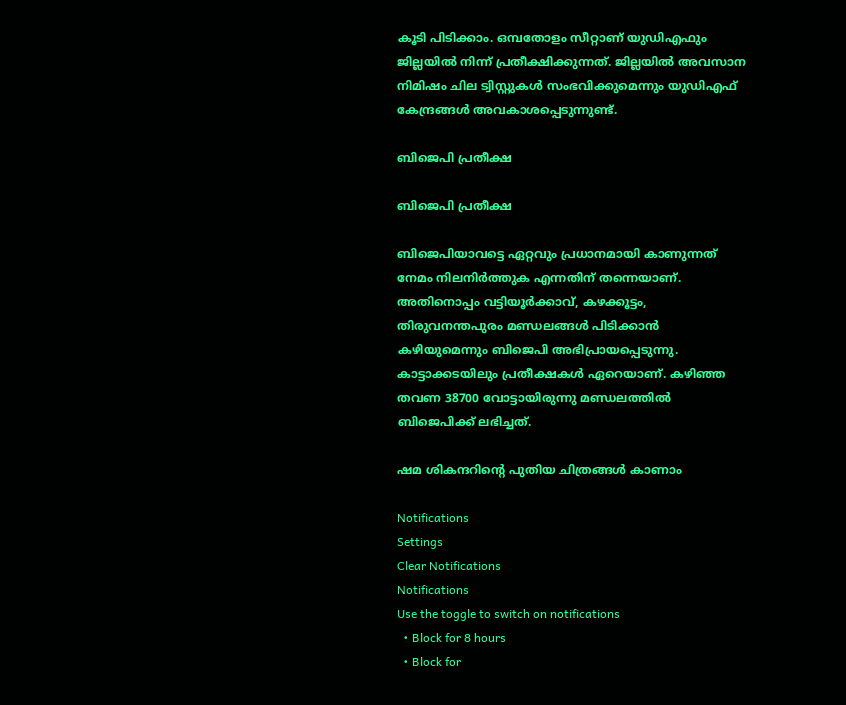കൂടി പിടിക്കാം. ഒമ്പതോളം സീറ്റാണ് യുഡിഎഫും ജില്ലയില്‍ നിന്ന് പ്രതീക്ഷിക്കുന്നത്. ജില്ലയില്‍ അവസാന നിമിഷം ചില ട്വിസ്റ്റുകള്‍ സംഭവിക്കുമെന്നും യുഡിഎഫ് കേന്ദ്രങ്ങള്‍ അവകാശപ്പെടുന്നുണ്ട്.

ബിജെപി പ്രതീക്ഷ

ബിജെപി പ്രതീക്ഷ

ബിജെപിയാവട്ടെ ഏറ്റവും പ്രധാനമായി കാണുന്നത് നേമം നിലനിര്‍ത്തുക എന്നതിന് തന്നെയാണ്. അതിനൊപ്പം വട്ടിയൂര്‍ക്കാവ്, കഴക്കൂട്ടം, തിരുവനന്തപുരം മണ്ഡലങ്ങള്‍ പിടിക്കാന്‍ കഴിയുമെന്നും ബിജെപി അഭിപ്രായപ്പെടുന്നു. കാട്ടാക്കടയിലും പ്രതീക്ഷകള്‍ ഏറെയാണ്. കഴിഞ്ഞ തവണ 38700 വോട്ടായിരുന്നു മണ്ഡലത്തില്‍ ബിജെപിക്ക് ലഭിച്ചത്.

ഷമ ശികന്ദറിന്‍റെ പുതിയ ചിത്രങ്ങള്‍ കാണാം

Notifications
Settings
Clear Notifications
Notifications
Use the toggle to switch on notifications
  • Block for 8 hours
  • Block for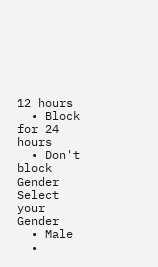12 hours
  • Block for 24 hours
  • Don't block
Gender
Select your Gender
  • Male
  •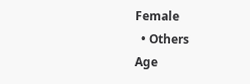Female
  • Others
Age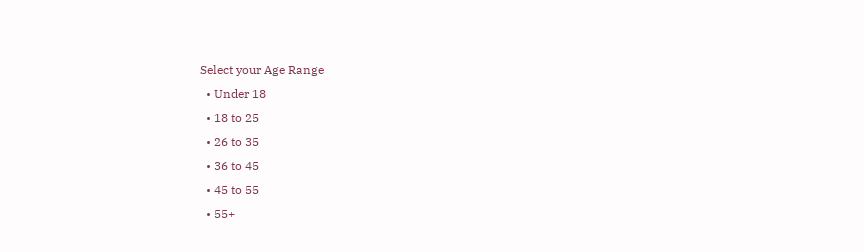Select your Age Range
  • Under 18
  • 18 to 25
  • 26 to 35
  • 36 to 45
  • 45 to 55
  • 55+